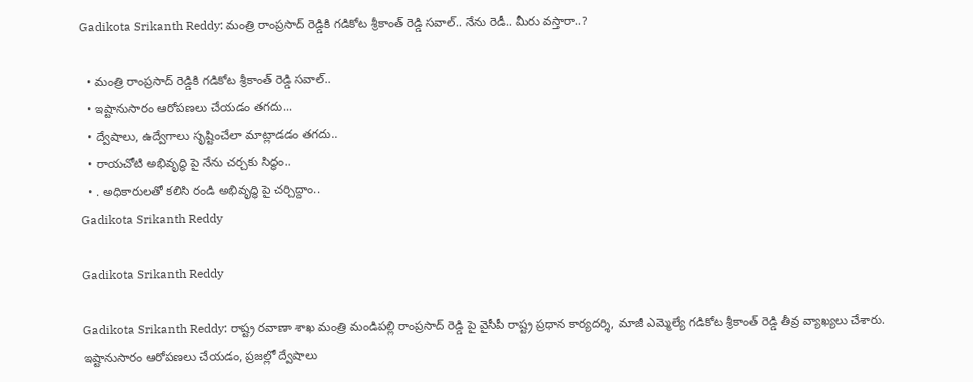Gadikota Srikanth Reddy: మంత్రి రాంప్రసాద్‌ రెడ్డికి గడికోట శ్రీకాంత్‌ రెడ్డి సవాల్‌.. నేను రెడీ.. మీరు వస్తారా..?

  • మంత్రి రాంప్రసాద్‌ రెడ్డికి గడికోట శ్రీకాంత్‌ రెడ్డి సవాల్‌..
  • ఇష్టానుసారం ఆరోపణలు చేయడం తగదు...
  • ద్వేషాలు, ఉద్వేగాలు సృష్టించేలా మాట్లాడడం తగదు..
  • రాయచోటి అభివృద్ధి పై నేను చర్చకు సిద్ధం..
  • . అధికారులతో కలిసి రండి అభివృద్ధి పై చర్చిద్దాం..
Gadikota Srikanth Reddy

Gadikota Srikanth Reddy

Gadikota Srikanth Reddy: రాష్ట్ర రవాణా శాఖ మంత్రి మండిపల్లి రాంప్రసాద్ రెడ్డి పై వైసీపీ రాష్ట్ర ప్రధాన కార్యదర్శి, మాజీ ఎమ్మెల్యే గడికోట శ్రీకాంత్ రెడ్డి తీవ్ర వ్యాఖ్యలు చేశారు. ఇష్టానుసారం ఆరోపణలు చేయడం, ప్రజల్లో ద్వేషాలు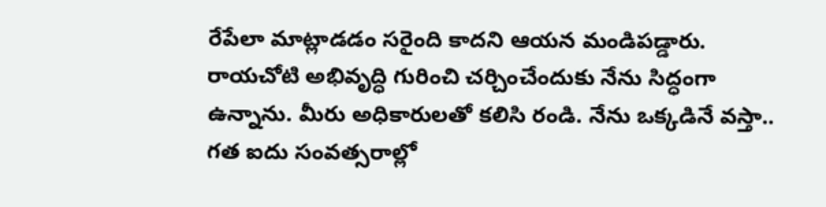రేపేలా మాట్లాడడం సరైంది కాదని ఆయన మండిపడ్డారు. రాయచోటి అభివృద్ధి గురించి చర్చించేందుకు నేను సిద్ధంగా ఉన్నాను. మీరు అధికారులతో కలిసి రండి. నేను ఒక్కడినే వస్తా.. గత ఐదు సంవత్సరాల్లో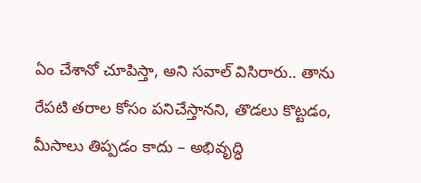ఏం చేశానో చూపిస్తా, అని సవాల్ విసిరారు.. తాను రేపటి తరాల కోసం పనిచేస్తానని, తొడలు కొట్టడం, మీసాలు తిప్పడం కాదు – అభివృద్ధి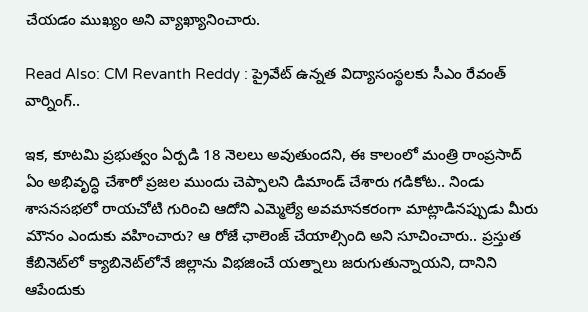చేయడం ముఖ్యం అని వ్యాఖ్యానించారు.

Read Also: CM Revanth Reddy : ప్రైవేట్‌ ఉన్నత విద్యాసంస్థలకు సీఎం రేవంత్‌ వార్నింగ్‌..

ఇక, కూటమి ప్రభుత్వం ఏర్పడి 18 నెలలు అవుతుందని, ఈ కాలంలో మంత్రి రాంప్రసాద్ ఏం అభివృద్ధి చేశారో ప్రజల ముందు చెప్పాలని డిమాండ్ చేశారు గడికోట.. నిండు శాసనసభలో రాయచోటి గురించి ఆదోని ఎమ్మెల్యే అవమానకరంగా మాట్లాడినప్పుడు మీరు మౌనం ఎందుకు వహించారు? ఆ రోజే ఛాలెంజ్ చేయాల్సింది అని సూచించారు.. ప్రస్తుత కేబినెట్‌లో క్యాబినెట్‌లోనే జిల్లాను విభజించే యత్నాలు జరుగుతున్నాయని, దానిని ఆపేందుకు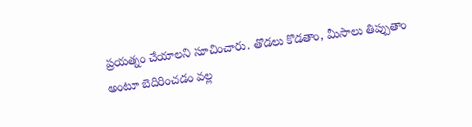ప్రయత్నం చేయాలని సూచించారు. తొడలు కొడతాం, మీసాలు తిప్పుతాం అంటూ బెదిరించడం వల్ల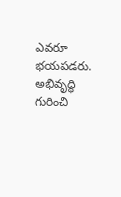ఎవరూ భయపడరు. అభివృద్ధి గురించి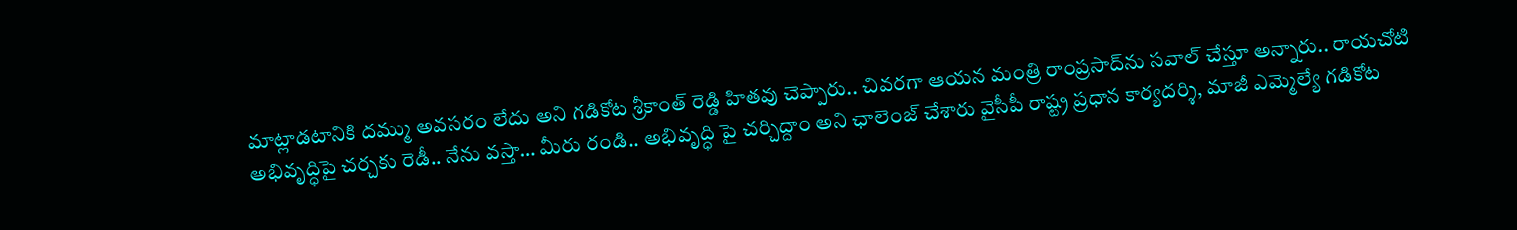మాట్లాడటానికి దమ్ము అవసరం లేదు అని గడికోట శ్రీకాంత్ రెడ్డి హితవు చెప్పారు.. చివరగా ఆయన మంత్రి రాంప్రసాద్‌ను సవాల్ చేస్తూ అన్నారు.. రాయచోటి అభివృద్ధిపై చర్చకు రెడీ.. నేను వస్తా… మీరు రండి.. అభివృద్ధి పై చర్చిద్దాం అని ఛాలెంజ్‌ చేశారు వైసీపీ రాష్ట్ర ప్రధాన కార్యదర్శి, మాజీ ఎమ్మెల్యే గడికోట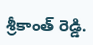శ్రీకాంత్ రెడ్డి.